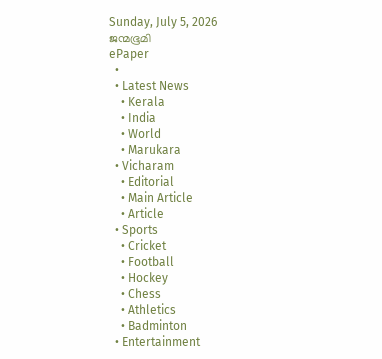Sunday, July 5, 2026
ജന്മഭൂമി
ePaper
  •
  • Latest News
    • Kerala
    • India
    • World
    • Marukara
  • Vicharam
    • Editorial
    • Main Article
    • Article
  • Sports
    • Cricket
    • Football
    • Hockey
    • Chess
    • Athletics
    • Badminton
  • Entertainment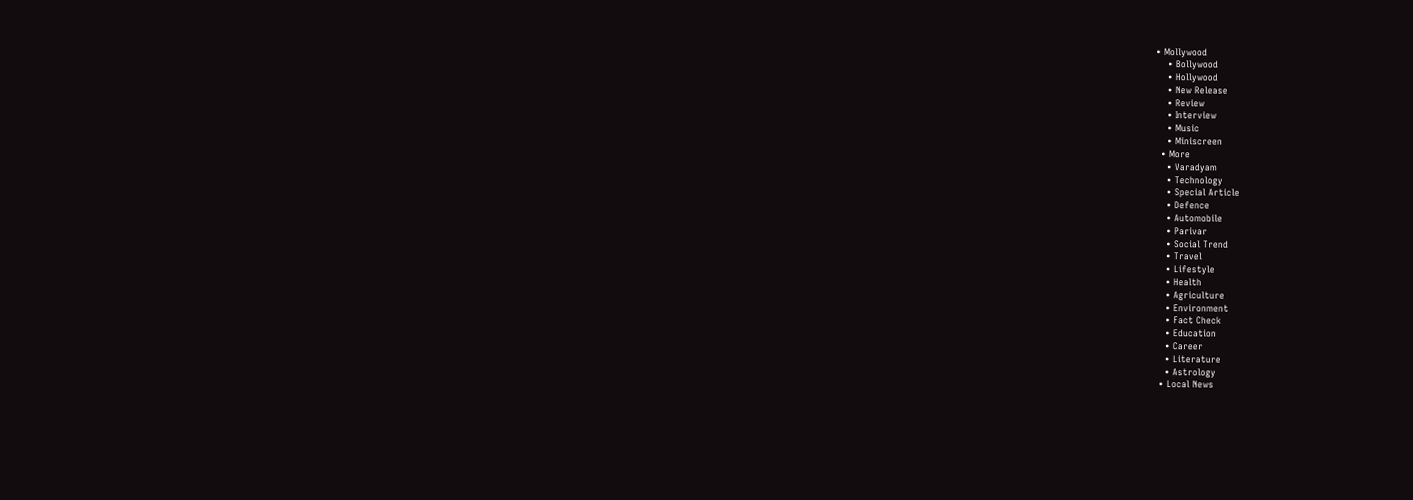• Mollywood
    • Bollywood
    • Hollywood
    • New Release
    • Review
    • Interview
    • Music
    • Miniscreen
  • More
    • Varadyam
    • Technology
    • Special Article
    • Defence
    • Automobile
    • Parivar
    • Social Trend
    • Travel
    • Lifestyle
    • Health
    • Agriculture
    • Environment
    • Fact Check
    • Education
    • Career
    • Literature
    • Astrology
  • Local News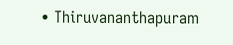• Thiruvananthapuram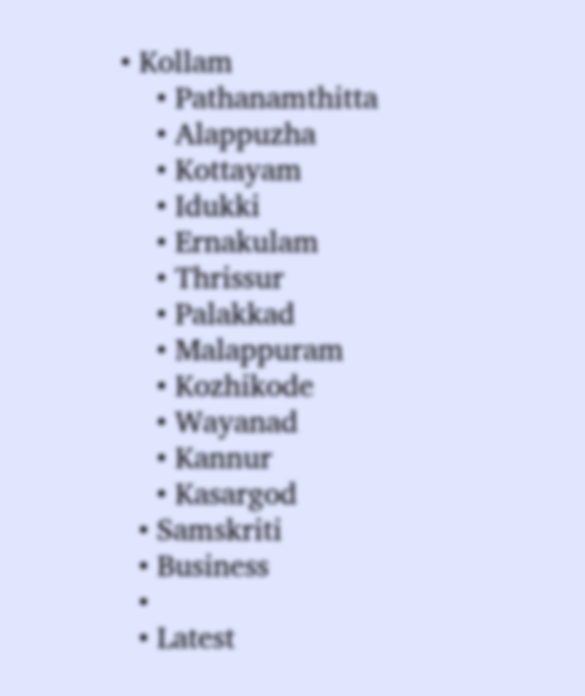• Kollam
    • Pathanamthitta
    • Alappuzha
    • Kottayam
    • Idukki
    • Ernakulam
    • Thrissur
    • Palakkad
    • Malappuram
    • Kozhikode
    • Wayanad
    • Kannur
    • Kasargod
  • Samskriti
  • Business
  •
  • Latest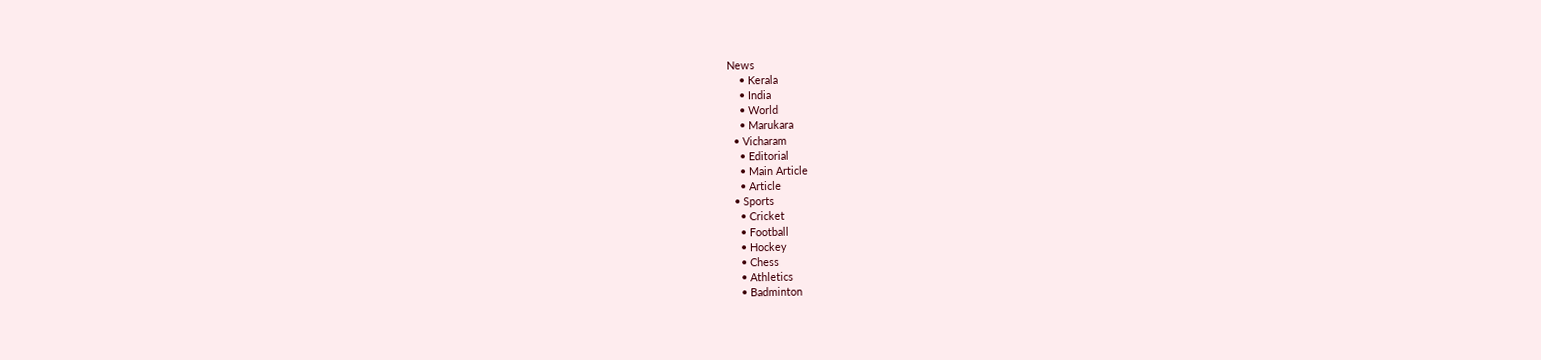News
    • Kerala
    • India
    • World
    • Marukara
  • Vicharam
    • Editorial
    • Main Article
    • Article
  • Sports
    • Cricket
    • Football
    • Hockey
    • Chess
    • Athletics
    • Badminton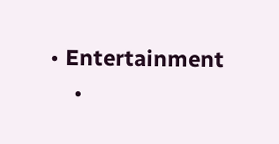• Entertainment
    •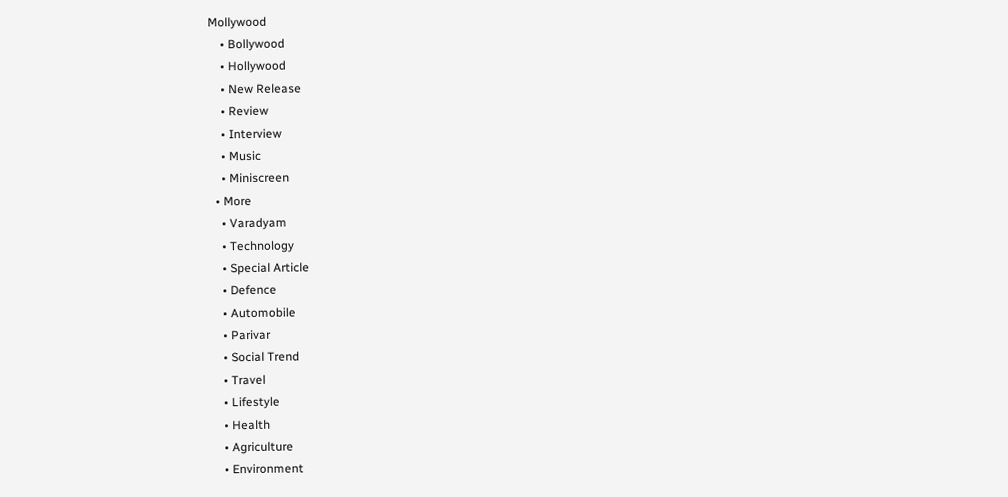Mollywood
    • Bollywood
    • Hollywood
    • New Release
    • Review
    • Interview
    • Music
    • Miniscreen
  • More
    • Varadyam
    • Technology
    • Special Article
    • Defence
    • Automobile
    • Parivar
    • Social Trend
    • Travel
    • Lifestyle
    • Health
    • Agriculture
    • Environment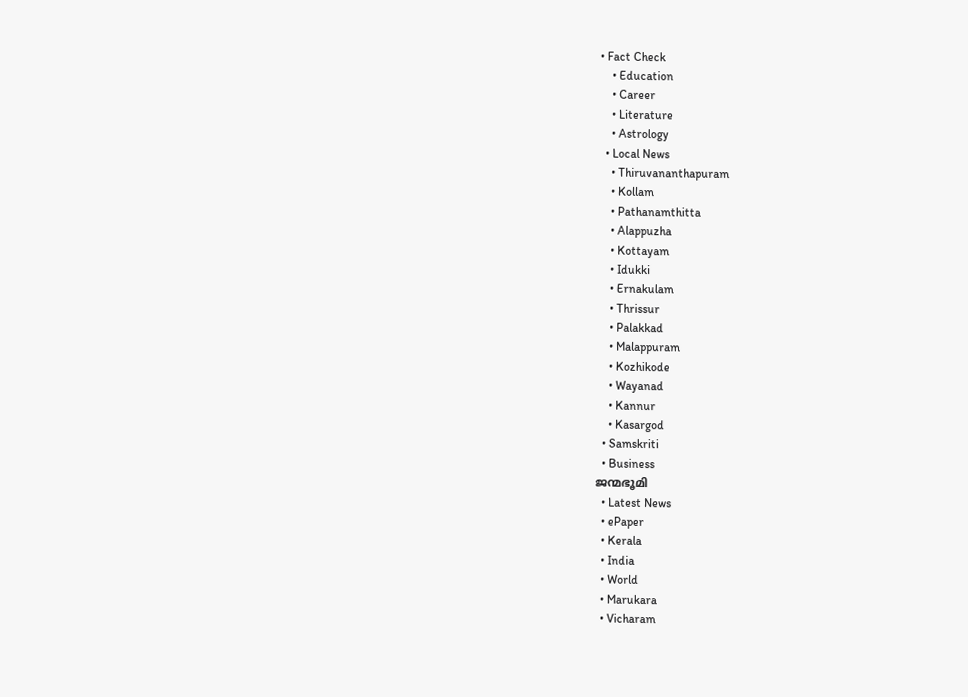• Fact Check
    • Education
    • Career
    • Literature
    • Astrology
  • Local News
    • Thiruvananthapuram
    • Kollam
    • Pathanamthitta
    • Alappuzha
    • Kottayam
    • Idukki
    • Ernakulam
    • Thrissur
    • Palakkad
    • Malappuram
    • Kozhikode
    • Wayanad
    • Kannur
    • Kasargod
  • Samskriti
  • Business
ജന്മഭൂമി
  • Latest News
  • ePaper
  • Kerala
  • India
  • World
  • Marukara
  • Vicharam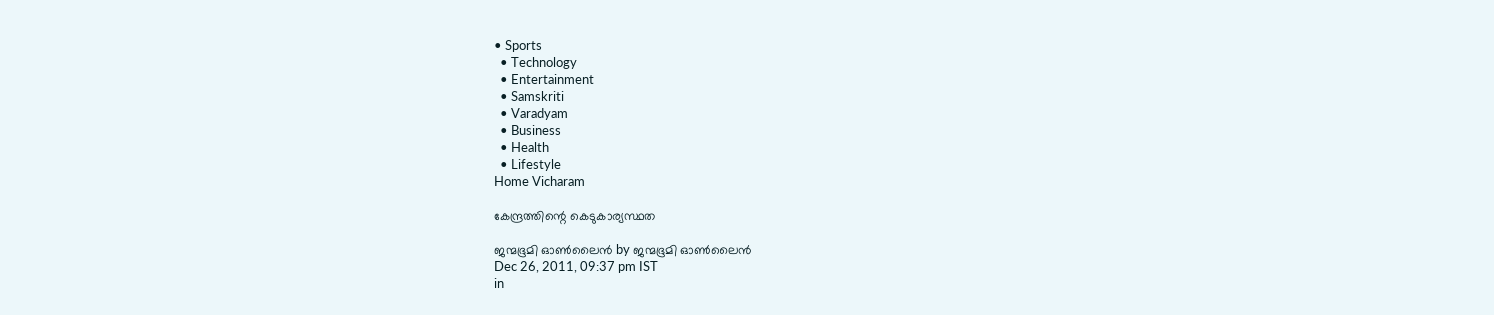• Sports
  • Technology
  • Entertainment
  • Samskriti
  • Varadyam
  • Business
  • Health
  • Lifestyle
Home Vicharam

കേന്ദ്രത്തിന്റെ കെടുകാര്യസ്ഥത

ജന്മഭൂമി ഓണ്‍ലൈന്‍ by ജന്മഭൂമി ഓണ്‍ലൈന്‍
Dec 26, 2011, 09:37 pm IST
in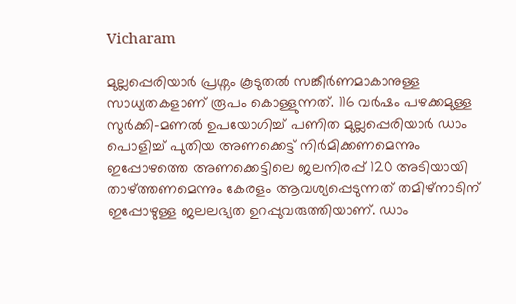Vicharam

മുല്ലപ്പെരിയാര്‍ പ്രശ്നം കൂടുതല്‍ സങ്കീര്‍ണമാകാനുള്ള സാധ്യതകളാണ്‌ രൂപം കൊള്ളുന്നത്‌. 116 വര്‍ഷം പഴക്കമുള്ള സുര്‍ക്കി-മണല്‍ ഉപയോഗിച്ച്‌ പണിത മുല്ലപ്പെരിയാര്‍ ഡാം പൊളിച്ച്‌ പുതിയ അണക്കെട്ട്‌ നിര്‍മിക്കണമെന്നും ഇപ്പോഴത്തെ അണക്കെട്ടിലെ ജലനിരപ്പ്‌ 120 അടിയായി താഴ്‌ത്തണമെന്നും കേരളം ആവശ്യപ്പെടുന്നത്‌ തമിഴ്‌നാടിന്‌ ഇപ്പോഴുള്ള ജലലഭ്യത ഉറപ്പുവരുത്തിയാണ്‌. ഡാം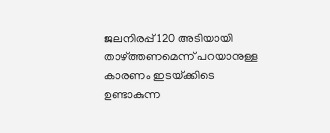ജലനിരപ്പ്‌ 120 അടിയായി താഴ്‌ത്തണമെന്ന്‌ പറയാനുള്ള കാരണം ഇടയ്‌ക്കിടെ ഉണ്ടാകുന്ന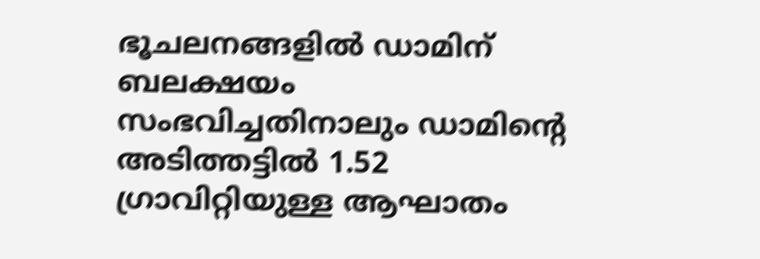ഭൂചലനങ്ങളില്‍ ഡാമിന്‌ ബലക്ഷയം സംഭവിച്ചതിനാലും ഡാമിന്റെ അടിത്തട്ടില്‍ 1.52 ഗ്രാവിറ്റിയുള്ള ആഘാതം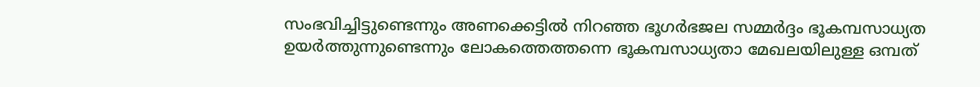സംഭവിച്ചിട്ടുണ്ടെന്നും അണക്കെട്ടില്‍ നിറഞ്ഞ ഭൂഗര്‍ഭജല സമ്മര്‍ദ്ദം ഭൂകമ്പസാധ്യത ഉയര്‍ത്തുന്നുണ്ടെന്നും ലോകത്തെത്തന്നെ ഭൂകമ്പസാധ്യതാ മേഖലയിലുള്ള ഒമ്പത്‌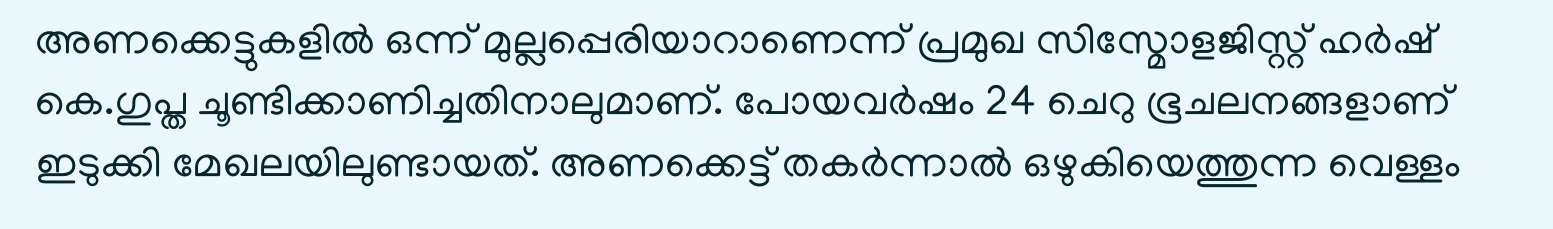അണക്കെട്ടുകളില്‍ ഒന്ന്‌ മുല്ലപ്പെരിയാറാണെന്ന്‌ പ്രമുഖ സിസ്മോളജിസ്റ്റ്‌ ഹര്‍ഷ്‌ കെ.ഗുപ്ത ചൂണ്ടിക്കാണിച്ചതിനാലുമാണ്‌. പോയവര്‍ഷം 24 ചെറു ഭൂചലനങ്ങളാണ്‌ ഇടുക്കി മേഖലയിലുണ്ടായത്‌. അണക്കെട്ട്‌ തകര്‍ന്നാല്‍ ഒഴുകിയെത്തുന്ന വെള്ളം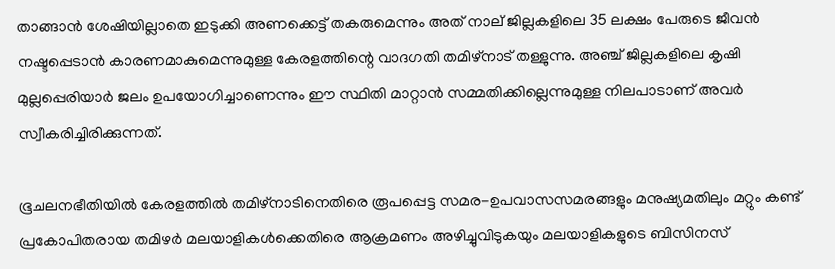താങ്ങാന്‍ ശേഷിയില്ലാതെ ഇടുക്കി അണക്കെട്ട്‌ തകരുമെന്നും അത്‌ നാല്‌ ജില്ലകളിലെ 35 ലക്ഷം പേരുടെ ജീവന്‍ നഷ്ടപ്പെടാന്‍ കാരണമാകുമെന്നുമുള്ള കേരളത്തിന്റെ വാദഗതി തമിഴ്‌നാട്‌ തള്ളുന്നു. അഞ്ച്‌ ജില്ലകളിലെ കൃഷി മുല്ലപ്പെരിയാര്‍ ജലം ഉപയോഗിച്ചാണെന്നും ഈ സ്ഥിതി മാറ്റാന്‍ സമ്മതിക്കില്ലെന്നുമുള്ള നിലപാടാണ്‌ അവര്‍ സ്വീകരിച്ചിരിക്കുന്നത്‌.

ഭൂചലനഭീതിയില്‍ കേരളത്തില്‍ തമിഴ്‌നാടിനെതിരെ രൂപപ്പെട്ട സമര-ഉപവാസസമരങ്ങളും മനുഷ്യമതിലും മറ്റും കണ്ട്‌ പ്രകോപിതരായ തമിഴര്‍ മലയാളികള്‍ക്കെതിരെ ആക്രമണം അഴിച്ചുവിടുകയും മലയാളികളുടെ ബിസിനസ്‌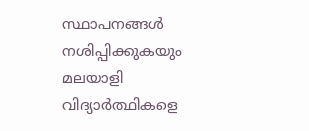സ്ഥാപനങ്ങള്‍ നശിപ്പിക്കുകയും മലയാളി വിദ്യാര്‍ത്ഥികളെ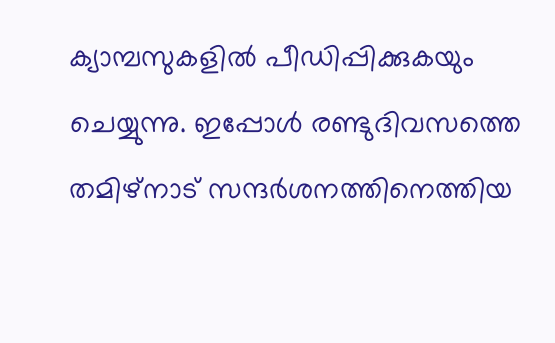ക്യാമ്പസുകളില്‍ പീഡിപ്പിക്കുകയും ചെയ്യുന്നു. ഇപ്പോള്‍ രണ്ടുദിവസത്തെ തമിഴ്‌നാട്‌ സന്ദര്‍ശനത്തിനെത്തിയ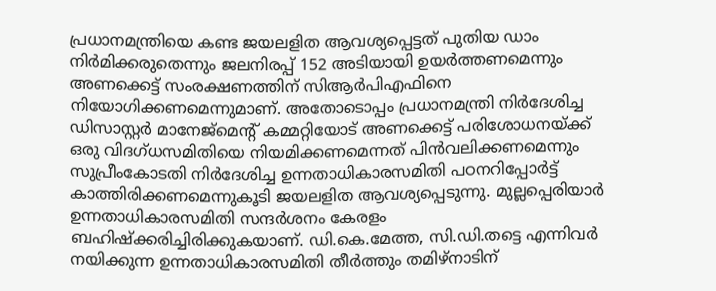പ്രധാനമന്ത്രിയെ കണ്ട ജയലളിത ആവശ്യപ്പെട്ടത്‌ പുതിയ ഡാം നിര്‍മിക്കരുതെന്നും ജലനിരപ്പ്‌ 152 അടിയായി ഉയര്‍ത്തണമെന്നും അണക്കെട്ട്‌ സംരക്ഷണത്തിന്‌ സിആര്‍പിഎഫിനെ നിയോഗിക്കണമെന്നുമാണ്‌. അതോടൊപ്പം പ്രധാനമന്ത്രി നിര്‍ദേശിച്ച ഡിസാസ്റ്റര്‍ മാനേജ്മെന്റ്‌ കമ്മറ്റിയോട്‌ അണക്കെട്ട്‌ പരിശോധനയ്‌ക്ക്‌ ഒരു വിദഗ്ധസമിതിയെ നിയമിക്കണമെന്നത്‌ പിന്‍വലിക്കണമെന്നും സുപ്രീംകോടതി നിര്‍ദേശിച്ച ഉന്നതാധികാരസമിതി പഠനറിപ്പോര്‍ട്ട്‌ കാത്തിരിക്കണമെന്നുകൂടി ജയലളിത ആവശ്യപ്പെടുന്നു. മുല്ലപ്പെരിയാര്‍ ഉന്നതാധികാരസമിതി സന്ദര്‍ശനം കേരളം ബഹിഷ്ക്കരിച്ചിരിക്കുകയാണ്‌. ഡി.കെ.മേത്ത, സി.ഡി.തട്ടെ എന്നിവര്‍ നയിക്കുന്ന ഉന്നതാധികാരസമിതി തീര്‍ത്തും തമിഴ്‌നാടിന്‌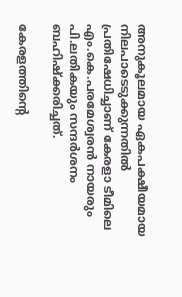അനുകൂലമായ ഏകപക്ഷീയമായ നിലപാടെടുക്കുന്നതില്‍ പ്രതിഷേധിച്ചാണ്‌ കേരളാ ടീമിലെ എം.കെ.പരമേശ്വരന്‍ നായരും പി.ലതികയും സന്ദര്‍ശനം ബഹിഷ്ക്കരിച്ചത്‌.

കേരളത്തിന്റെ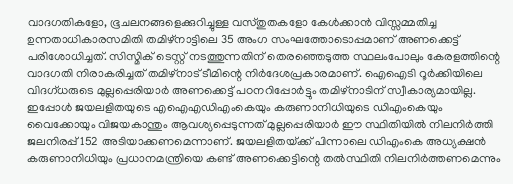വാദഗതികളോ, ഭൂചലനങ്ങളെക്കുറിച്ചുള്ള വസ്തുതകളോ കേള്‍ക്കാന്‍ വിസ്സമ്മതിച്ച ഉന്നതാധികാരസമിതി തമിഴ്‌നാട്ടിലെ 35 അംഗ സംഘത്തോടൊപ്പമാണ്‌ അണക്കെട്ട്‌ പരിശോധിച്ചത്‌. സിസ്മിക്‌ ടെസ്റ്റ്‌ നടത്തുന്നതിന്‌ തെരഞ്ഞെടുത്ത സ്ഥലംപോലും കേരളത്തിന്റെ വാദഗതി നിരാകരിച്ചത്‌ തമിഴ്‌നാട്‌ ടീമിന്റെ നിര്‍ദേശപ്രകാരമാണ്‌. ഐഐടി റൂര്‍ക്കിയിലെ വിദഗ്ധരുടെ മുല്ലപ്പെരിയാര്‍ അണക്കെട്ട്‌ പഠനറിപ്പോര്‍ട്ടും തമിഴ്‌നാടിന്‌ സ്വീകാര്യമായില്ല. ഇപ്പോള്‍ ജയലളിതയുടെ എഐഎഡിഎംകെയും കരുണാനിധിയുടെ ഡിഎംകെയും വൈക്കോയും വിജയകാന്തും ആവശ്യപ്പെടുന്നത്‌ മുല്ലപ്പെരിയാര്‍ ഈ സ്ഥിതിയില്‍ നിലനിര്‍ത്തി ജലനിരപ്പ്‌ 152 അടിയാക്കണമെന്നാണ്‌. ജയലളിതയ്‌ക്ക്‌ പിന്നാലെ ഡിഎംകെ അധ്യക്ഷന്‍ കരുണാനിധിയും പ്രധാനമന്ത്രിയെ കണ്ട്‌ അണക്കെട്ടിന്റെ തല്‍സ്ഥിതി നിലനിര്‍ത്തണമെന്നും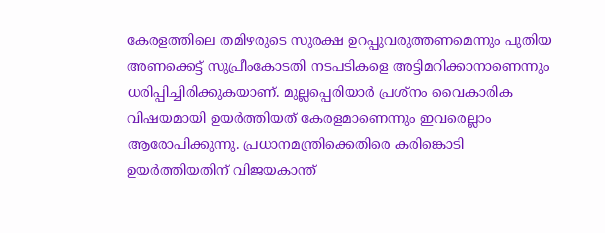കേരളത്തിലെ തമിഴരുടെ സുരക്ഷ ഉറപ്പുവരുത്തണമെന്നും പുതിയ അണക്കെട്ട്‌ സുപ്രീംകോടതി നടപടികളെ അട്ടിമറിക്കാനാണെന്നും ധരിപ്പിച്ചിരിക്കുകയാണ്‌. മുല്ലപ്പെരിയാര്‍ പ്രശ്നം വൈകാരിക വിഷയമായി ഉയര്‍ത്തിയത്‌ കേരളമാണെന്നും ഇവരെല്ലാം ആരോപിക്കുന്നു. പ്രധാനമന്ത്രിക്കെതിരെ കരിങ്കൊടി ഉയര്‍ത്തിയതിന്‌ വിജയകാന്ത്‌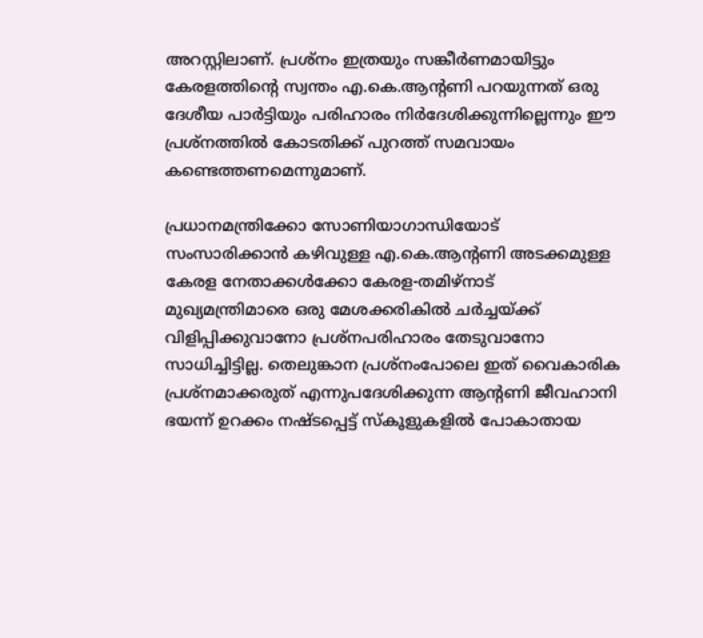അറസ്റ്റിലാണ്‌. പ്രശ്നം ഇത്രയും സങ്കീര്‍ണമായിട്ടും കേരളത്തിന്റെ സ്വന്തം എ.കെ.ആന്റണി പറയുന്നത്‌ ഒരു ദേശീയ പാര്‍ട്ടിയും പരിഹാരം നിര്‍ദേശിക്കുന്നില്ലെന്നും ഈ പ്രശ്നത്തില്‍ കോടതിക്ക്‌ പുറത്ത്‌ സമവായം കണ്ടെത്തണമെന്നുമാണ്‌.

പ്രധാനമന്ത്രിക്കോ സോണിയാഗാന്ധിയോട്‌ സംസാരിക്കാന്‍ കഴിവുള്ള എ.കെ.ആന്റണി അടക്കമുള്ള കേരള നേതാക്കള്‍ക്കോ കേരള-തമിഴ്‌നാട്‌ മുഖ്യമന്ത്രിമാരെ ഒരു മേശക്കരികില്‍ ചര്‍ച്ചയ്‌ക്ക്‌ വിളിപ്പിക്കുവാനോ പ്രശ്നപരിഹാരം തേടുവാനോ സാധിച്ചിട്ടില്ല. തെലുങ്കാന പ്രശ്നംപോലെ ഇത്‌ വൈകാരിക പ്രശ്നമാക്കരുത്‌ എന്നുപദേശിക്കുന്ന ആന്റണി ജീവഹാനി ഭയന്ന്‌ ഉറക്കം നഷ്ടപ്പെട്ട്‌ സ്കൂളുകളില്‍ പോകാതായ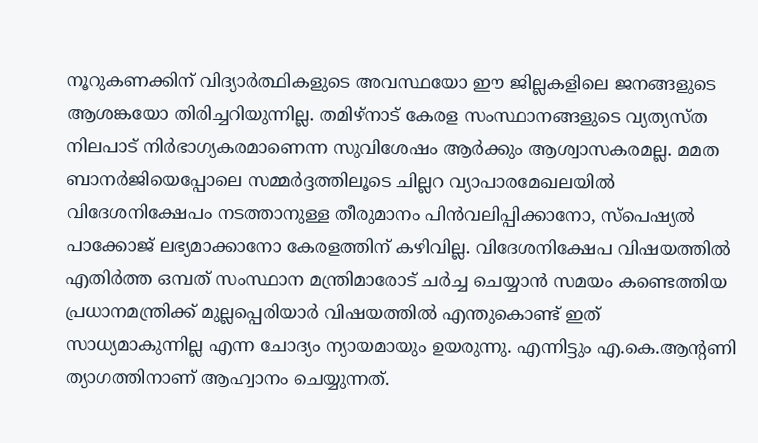നൂറുകണക്കിന്‌ വിദ്യാര്‍ത്ഥികളുടെ അവസ്ഥയോ ഈ ജില്ലകളിലെ ജനങ്ങളുടെ ആശങ്കയോ തിരിച്ചറിയുന്നില്ല. തമിഴ്‌നാട്‌ കേരള സംസ്ഥാനങ്ങളുടെ വ്യത്യസ്ത നിലപാട്‌ നിര്‍ഭാഗ്യകരമാണെന്ന സുവിശേഷം ആര്‍ക്കും ആശ്വാസകരമല്ല. മമത ബാനര്‍ജിയെപ്പോലെ സമ്മര്‍ദ്ദത്തിലൂടെ ചില്ലറ വ്യാപാരമേഖലയില്‍ വിദേശനിക്ഷേപം നടത്താനുള്ള തീരുമാനം പിന്‍വലിപ്പിക്കാനോ, സ്പെഷ്യല്‍ പാക്കോജ്‌ ലഭ്യമാക്കാനോ കേരളത്തിന്‌ കഴിവില്ല. വിദേശനിക്ഷേപ വിഷയത്തില്‍ എതിര്‍ത്ത ഒമ്പത്‌ സംസ്ഥാന മന്ത്രിമാരോട്‌ ചര്‍ച്ച ചെയ്യാന്‍ സമയം കണ്ടെത്തിയ പ്രധാനമന്ത്രിക്ക്‌ മുല്ലപ്പെരിയാര്‍ വിഷയത്തില്‍ എന്തുകൊണ്ട്‌ ഇത്‌ സാധ്യമാകുന്നില്ല എന്ന ചോദ്യം ന്യായമായും ഉയരുന്നു. എന്നിട്ടും എ.കെ.ആന്റണി ത്യാഗത്തിനാണ്‌ ആഹ്വാനം ചെയ്യുന്നത്‌.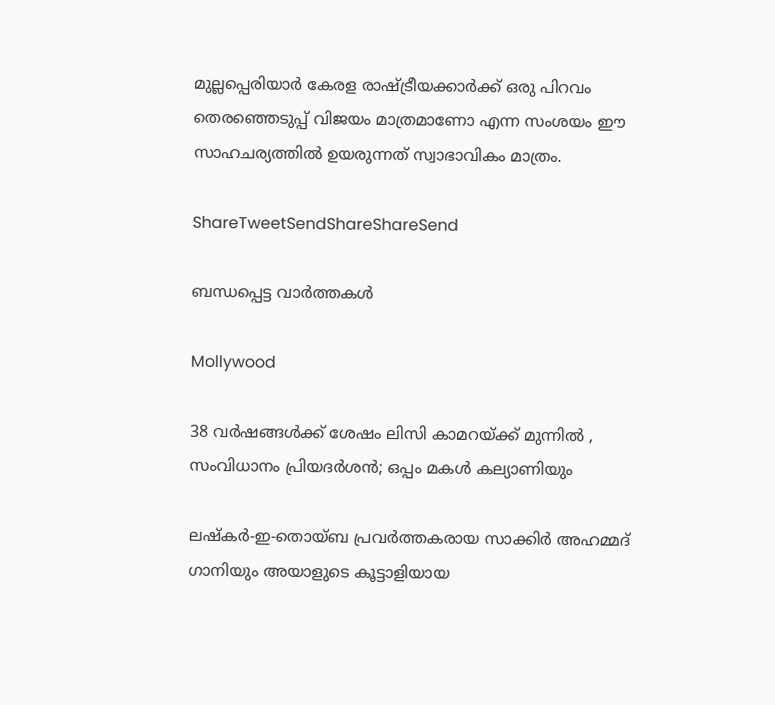മുല്ലപ്പെരിയാര്‍ കേരള രാഷ്‌ട്രീയക്കാര്‍ക്ക്‌ ഒരു പിറവം തെരഞ്ഞെടുപ്പ്‌ വിജയം മാത്രമാണോ എന്ന സംശയം ഈ സാഹചര്യത്തില്‍ ഉയരുന്നത്‌ സ്വാഭാവികം മാത്രം.

ShareTweetSendShareShareSend

ബന്ധപ്പെട്ട വാര്‍ത്തകള്‍

Mollywood

38 വർഷങ്ങൾക്ക് ശേഷം ലിസി കാമറയ്‌ക്ക് മുന്നിൽ , സംവിധാനം പ്രിയദർശൻ; ഒപ്പം മകൾ കല്യാണിയും

ലഷ്‌കർ-ഇ-തൊയ്ബ പ്രവർത്തകരായ സാക്കിർ അഹമ്മദ് ഗാനിയും അയാളുടെ കൂട്ടാളിയായ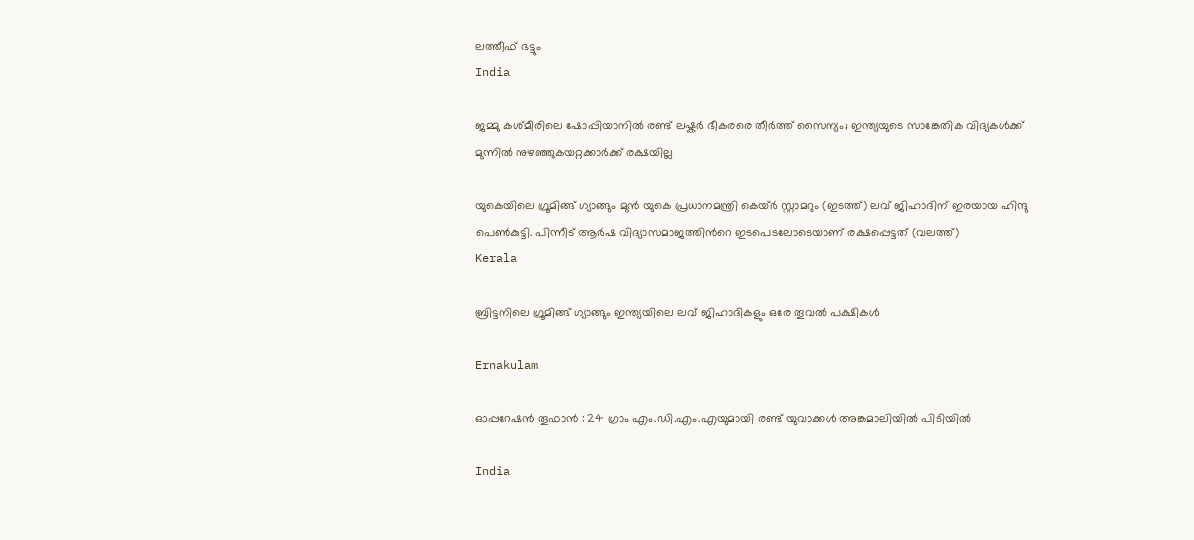ലത്തീഫ് ഭട്ടും
India

ജമ്മു കശ്മീരിലെ ഷോപ്പിയാനില്‍ രണ്ട് ലഷ്കര്‍ ഭീകരരെ തീര്‍ത്ത് സൈന്യം; ഇന്ത്യയുടെ സാങ്കേതിക വിദ്യകള്‍ക്ക് മുന്നില്‍ നുഴഞ്ഞുകയറ്റക്കാര്‍ക്ക് രക്ഷയില്ല

യുകെയിലെ ഗ്രൂമിങ്ങ് ഗ്യാങ്ങും മുന്‍ യുകെ പ്രധാനമന്ത്രി കെയ്ര്‍ സ്റ്റാമറും (ഇടത്ത്) ലവ് ജിഹാദിന് ഇരയായ ഹിന്ദു പെണ്‍കുട്ടി. പിന്നീട് ആര്‍ഷ വിദ്യാസമാജത്തിന്‍റെ ഇടപെടലോടെയാണ് രക്ഷപ്പെട്ടത് (വലത്ത്)
Kerala

ബ്രിട്ടനിലെ ഗ്രൂമിങ്ങ് ഗ്യാങ്ങും ഇന്ത്യയിലെ ലവ് ജിഹാദികളും ഒരേ തൂവല്‍ പക്ഷികള്‍

Ernakulam

ഓപ്പറേഷൻ തൂഫാൻ : 24 ഗ്രാം എം.ഡി.എം.എയുമായി രണ്ട് യുവാക്കൾ അങ്കമാലിയിൽ പിടിയിൽ

India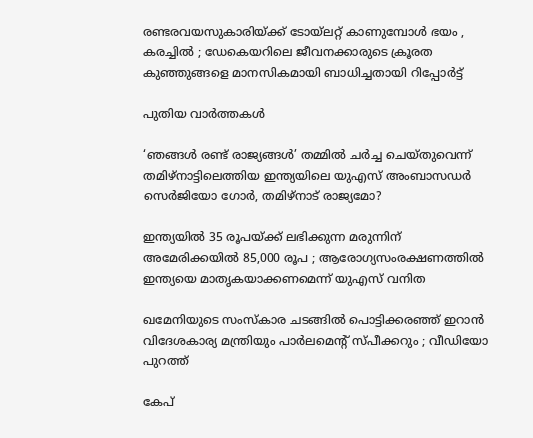രണ്ടരവയസുകാരിയ്‌ക്ക് ടോയ്‌ലറ്റ് കാണുമ്പോൾ ഭയം , കരച്ചിൽ ; ഡേകെയറിലെ ജീവനക്കാരുടെ ക്രൂരത കുഞ്ഞുങ്ങളെ മാനസികമായി ബാധിച്ചതായി റിപ്പോർട്ട്

പുതിയ വാര്‍ത്തകള്‍

‘ഞങ്ങള്‍ രണ്ട് രാജ്യങ്ങള്‍’ തമ്മില്‍ ചര്‍ച്ച ചെയ്തുവെന്ന് തമിഴ്നാട്ടിലെത്തിയ ഇന്ത്യയിലെ യുഎസ് അംബാസഡര്‍ സെര്‍ജിയോ ഗോര്‍, തമിഴ്നാട് രാജ്യമോ?

ഇന്ത്യയിൽ 35 രൂപയ്‌ക്ക് ലഭിക്കുന്ന മരുന്നിന് അമേരിക്കയിൽ 85,000 രൂപ ; ആരോഗ്യസംരക്ഷണത്തിൽ ഇന്ത്യയെ മാതൃകയാക്കണമെന്ന് യുഎസ് വനിത

ഖമേനിയുടെ സംസ്കാര ചടങ്ങിൽ പൊട്ടിക്കരഞ്ഞ് ഇറാൻ വിദേശകാര്യ മന്ത്രിയും പാർലമെന്റ് സ്പീക്കറും ; വീഡിയോ പുറത്ത്

കേപ്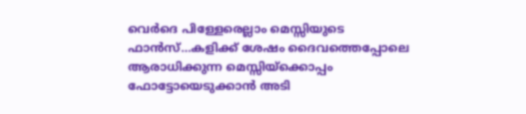വെര്‍ദെ പിള്ളേരെല്ലാം മെസ്സിയുടെ ഫാന്‍സ്…കളിക്ക് ശേഷം ദൈവത്തെപ്പോലെ ആരാധിക്കുന്ന മെസ്സിയ്‌ക്കൊപ്പം ഫോട്ടോയെടുക്കാന്‍ അടി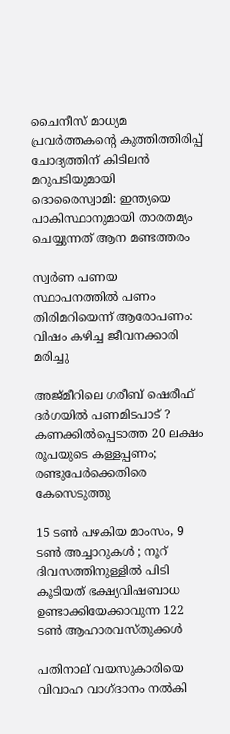ചൈനീസ് മാധ്യമ പ്രവർത്തകന്റെ കുത്തിത്തിരിപ്പ് ചോദ്യത്തിന് കിടിലൻ മറുപടിയുമായി ദൊരൈസ്വാമി: ഇന്ത്യയെ പാകിസ്ഥാനുമായി താരതമ്യം ചെയ്യുന്നത് ആന മണ്ടത്തരം

സ്വര്‍ണ പണയ സ്ഥാപനത്തില്‍ പണം തിരിമറിയെന്ന് ആരോപണം: വിഷം കഴിച്ച ജീവനക്കാരി മരിച്ചു

അജ്മീറിലെ ഗരീബ് ഷെരീഫ് ദർഗയിൽ പണമിടപാട് ? കണക്കിൽപ്പെടാത്ത 20 ലക്ഷം രൂപയുടെ കള്ളപ്പണം; രണ്ടുപേർക്കെതിരെ കേസെടുത്തു

15 ടൺ പഴകിയ മാംസം, 9 ടൺ അച്ചാറുകൾ ; നൂറ് ദിവസത്തിനുള്ളിൽ പിടി കൂടിയത് ഭക്ഷ്യവിഷബാധ ഉണ്ടാക്കിയേക്കാവുന്ന 122 ടൺ ആഹാരവസ്തുക്കൾ

പതിനാല് വയസുകാരിയെ വിവാഹ വാഗ്ദാനം നല്‍കി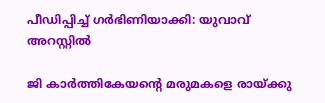പീഡിപ്പിച്ച് ഗര്‍ഭിണിയാക്കി: യുവാവ് അറസ്റ്റില്‍

ജി കാര്‍ത്തികേയന്റെ മരുമകളെ രായ്‌ക്കു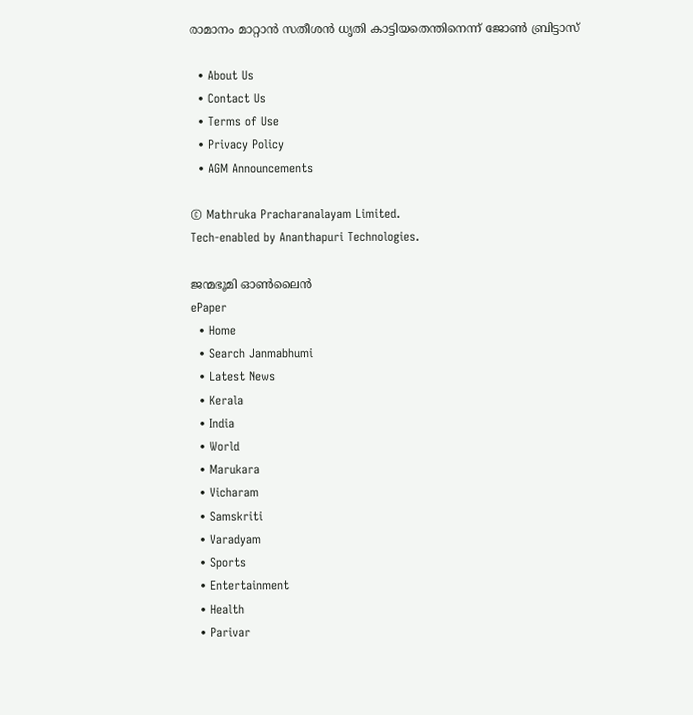രാമാനം മാറ്റാന്‍ സതീശന്‍ ധൃതി കാട്ടിയതെന്തിനെന്ന് ജോണ്‍ ബ്രിട്ടാസ്

  • About Us
  • Contact Us
  • Terms of Use
  • Privacy Policy
  • AGM Announcements

© Mathruka Pracharanalayam Limited.
Tech-enabled by Ananthapuri Technologies.

ജന്മഭൂമി ഓണ്‍ലൈന്‍
ePaper
  • Home
  • Search Janmabhumi
  • Latest News
  • Kerala
  • India
  • World
  • Marukara
  • Vicharam
  • Samskriti
  • Varadyam
  • Sports
  • Entertainment
  • Health
  • Parivar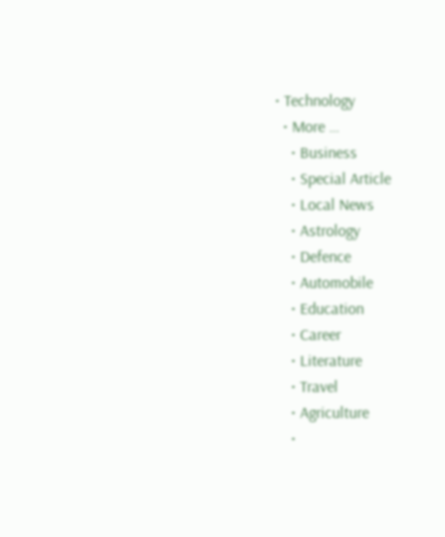• Technology
  • More …
    • Business
    • Special Article
    • Local News
    • Astrology
    • Defence
    • Automobile
    • Education
    • Career
    • Literature
    • Travel
    • Agriculture
    •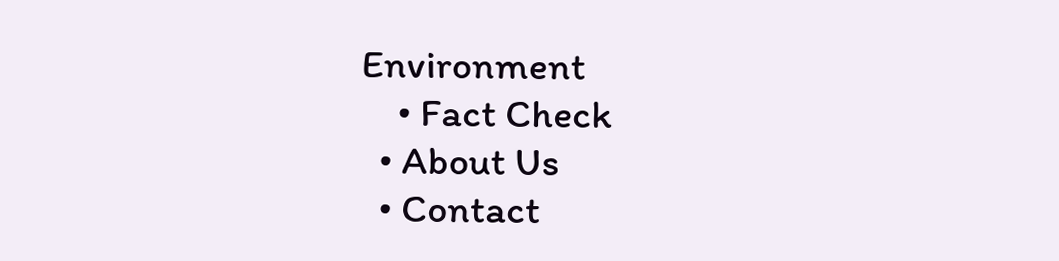Environment
    • Fact Check
  • About Us
  • Contact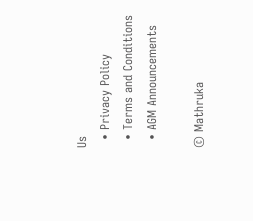Us
  • Privacy Policy
  • Terms and Conditions
  • AGM Announcements

© Mathruka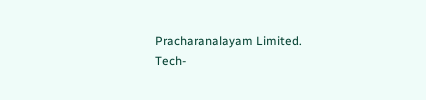Pracharanalayam Limited.
Tech-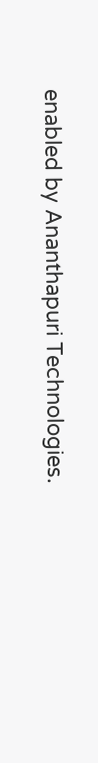enabled by Ananthapuri Technologies.